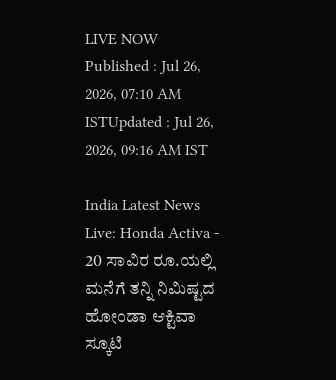LIVE NOW
Published : Jul 26, 2026, 07:10 AM ISTUpdated : Jul 26, 2026, 09:16 AM IST

India Latest News Live: Honda Activa - 20 ಸಾವಿರ ರೂ.ಯಲ್ಲಿ ಮನೆಗೆ ತನ್ನಿ ನಿಮಿಷ್ಟದ ಹೋಂಡಾ ಆಕ್ಟಿವಾ ಸ್ಕೂಟಿ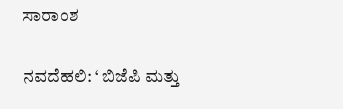ಸಾರಾಂಶ

ನವದೆಹಲಿ: ‘ ಬಿಜೆಪಿ ಮತ್ತು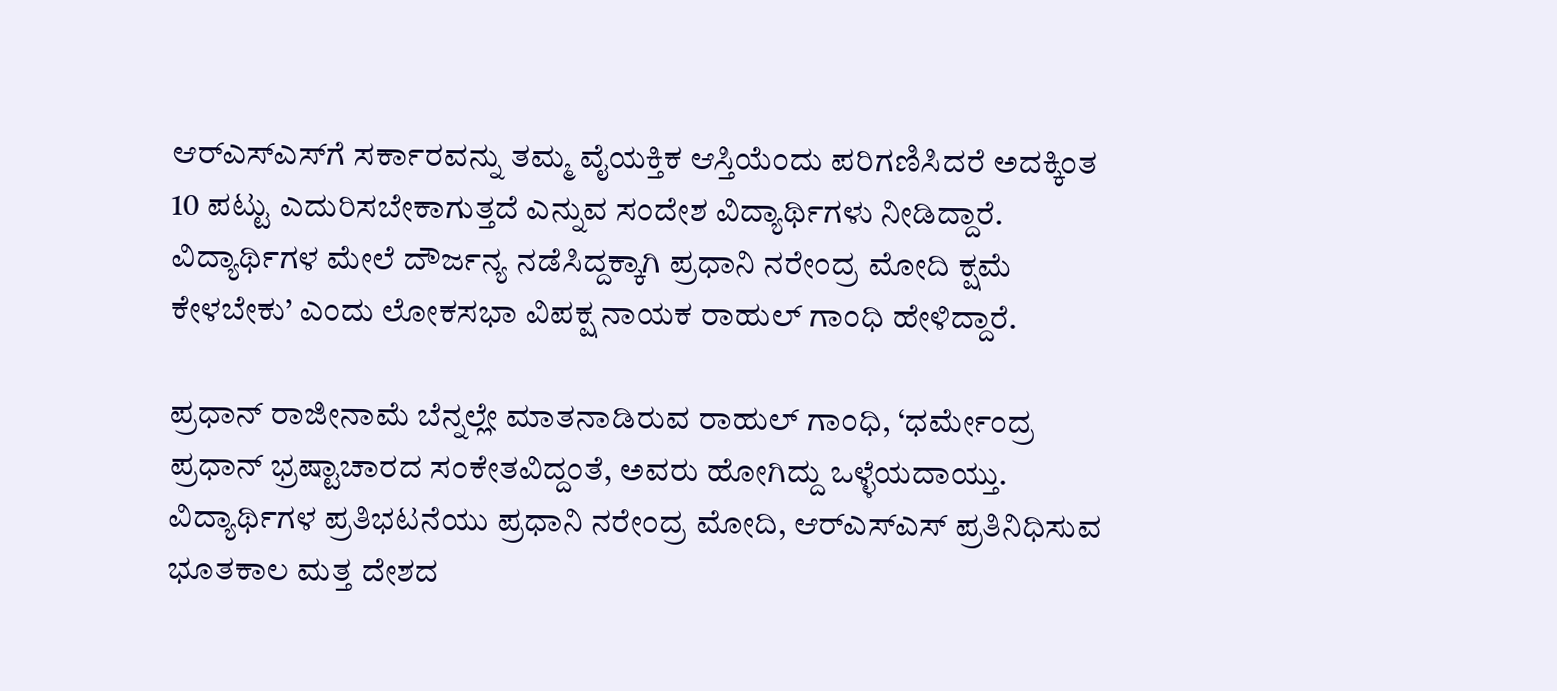ಆರ್‌ಎಸ್‌ಎಸ್‌ಗೆ ಸರ್ಕಾರವನ್ನು ತಮ್ಮ ವೈಯಕ್ತಿಕ ಆಸ್ತಿಯೆಂದು ಪರಿಗಣಿಸಿದರೆ ಅದಕ್ಕಿಂತ 10 ಪಟ್ಟು ಎದುರಿಸಬೇಕಾಗುತ್ತದೆ ಎನ್ನುವ ಸಂದೇಶ ವಿದ್ಯಾರ್ಥಿಗಳು ನೀಡಿದ್ದಾರೆ. ವಿದ್ಯಾರ್ಥಿಗಳ ಮೇಲೆ ದೌರ್ಜನ್ಯ ನಡೆಸಿದ್ದಕ್ಕಾಗಿ ಪ್ರಧಾನಿ ನರೇಂದ್ರ ಮೋದಿ ಕ್ಷಮೆ ಕೇಳಬೇಕು’ ಎಂದು ಲೋಕಸಭಾ ವಿಪಕ್ಷ ನಾಯಕ ರಾಹುಲ್‌ ಗಾಂಧಿ ಹೇಳಿದ್ದಾರೆ.

ಪ್ರಧಾನ್‌ ರಾಜೀನಾಮೆ ಬೆನ್ನಲ್ಲೇ ಮಾತನಾಡಿರುವ ರಾಹುಲ್ ಗಾಂಧಿ, ‘ಧರ್ಮೇಂದ್ರ ಪ್ರಧಾನ್‌ ಭ್ರಷ್ಟಾಚಾರದ ಸಂಕೇತವಿದ್ದಂತೆ, ಅವರು ಹೋಗಿದ್ದು ಒಳ್ಳೆಯದಾಯ್ತು. ವಿದ್ಯಾರ್ಥಿಗಳ ಪ್ರತಿಭಟನೆಯು ಪ್ರಧಾನಿ ನರೇಂದ್ರ ಮೋದಿ, ಆರ್‌ಎಸ್‌ಎಸ್‌ ಪ್ರತಿನಿಧಿಸುವ ಭೂತಕಾಲ ಮತ್ತ ದೇಶದ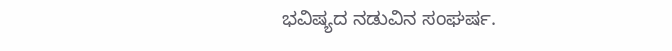ಭವಿಷ್ಯದ ನಡುವಿನ ಸಂಘರ್ಷ.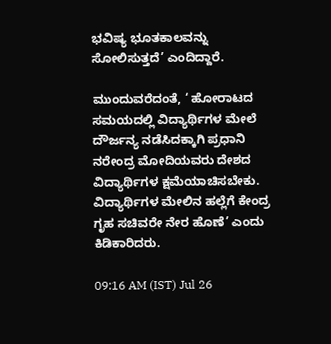ಭವಿಷ್ಯ ಭೂತಕಾಲವನ್ನು ಸೋಲಿಸುತ್ತದೆ’ ಎಂದಿದ್ದಾರೆ.

ಮುಂದುವರೆದಂತೆ, ‘ ಹೋರಾಟದ ಸಮಯದಲ್ಲಿ ವಿದ್ಯಾರ್ಥಿಗಳ ಮೇಲೆ ದೌರ್ಜನ್ಯ ನಡೆಸಿದಕ್ಕಾಗಿ ಪ್ರಧಾನಿ ನರೇಂದ್ರ ಮೋದಿಯವರು ದೇಶದ ವಿದ್ಯಾರ್ಥಿಗಳ ಕ್ಷಮೆಯಾಚಿಸಬೇಕು. ವಿದ್ಯಾರ್ಥಿಗಳ ಮೇಲಿನ ಹಲ್ಲೆಗೆ ಕೇಂದ್ರ ಗೃಹ ಸಚಿವರೇ ನೇರ ಹೊಣೆ’ ಎಂದು ಕಿಡಿಕಾರಿದರು.

09:16 AM (IST) Jul 26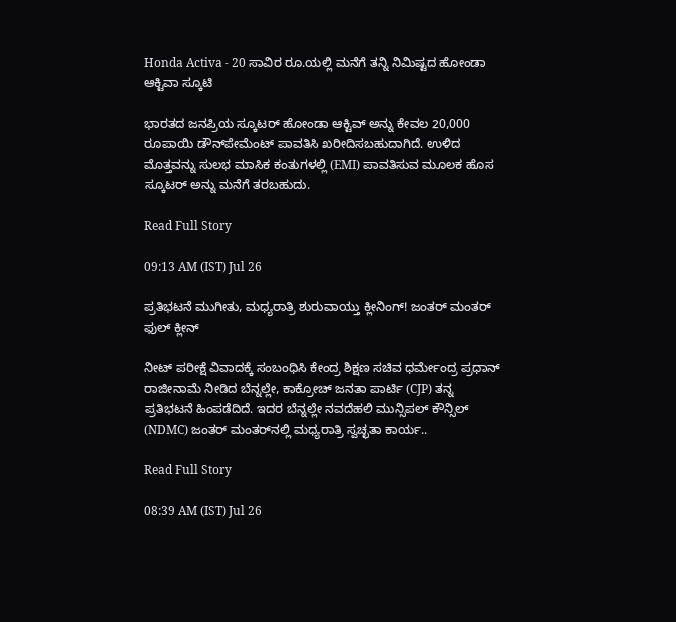Honda Activa - 20 ಸಾವಿರ ರೂ.ಯಲ್ಲಿ ಮನೆಗೆ ತನ್ನಿ ನಿಮಿಷ್ಟದ ಹೋಂಡಾ ಆಕ್ಟಿವಾ ಸ್ಕೂಟಿ

ಭಾರತದ ಜನಪ್ರಿಯ ಸ್ಕೂಟರ್ ಹೋಂಡಾ ಆಕ್ಟಿವ್ ಅನ್ನು ಕೇವಲ 20,000 ರೂಪಾಯಿ ಡೌನ್‌ಪೇಮೆಂಟ್ ಪಾವತಿಸಿ ಖರೀದಿಸಬಹುದಾಗಿದೆ. ಉಳಿದ ಮೊತ್ತವನ್ನು ಸುಲಭ ಮಾಸಿಕ ಕಂತುಗಳಲ್ಲಿ (EMI) ಪಾವತಿಸುವ ಮೂಲಕ ಹೊಸ ಸ್ಕೂಟರ್ ಅನ್ನು ಮನೆಗೆ ತರಬಹುದು.

Read Full Story

09:13 AM (IST) Jul 26

ಪ್ರತಿಭಟನೆ ಮುಗೀತು, ಮಧ್ಯರಾತ್ರಿ ಶುರುವಾಯ್ತು ಕ್ಲೀನಿಂಗ್! ಜಂತರ್ ಮಂತರ್ ಫುಲ್ ಕ್ಲೀನ್

ನೀಟ್ ಪರೀಕ್ಷೆ ವಿವಾದಕ್ಕೆ ಸಂಬಂಧಿಸಿ ಕೇಂದ್ರ ಶಿಕ್ಷಣ ಸಚಿವ ಧರ್ಮೇಂದ್ರ ಪ್ರಧಾನ್ ರಾಜೀನಾಮೆ ನೀಡಿದ ಬೆನ್ನಲ್ಲೇ, ಕಾಕ್ರೋಚ್ ಜನತಾ ಪಾರ್ಟಿ (CJP) ತನ್ನ ಪ್ರತಿಭಟನೆ ಹಿಂಪಡೆದಿದೆ. ಇದರ ಬೆನ್ನಲ್ಲೇ ನವದೆಹಲಿ ಮುನ್ಸಿಪಲ್ ಕೌನ್ಸಿಲ್ (NDMC) ಜಂತರ್ ಮಂತರ್‌ನಲ್ಲಿ ಮಧ್ಯರಾತ್ರಿ ಸ್ವಚ್ಛತಾ ಕಾರ್ಯ..

Read Full Story

08:39 AM (IST) Jul 26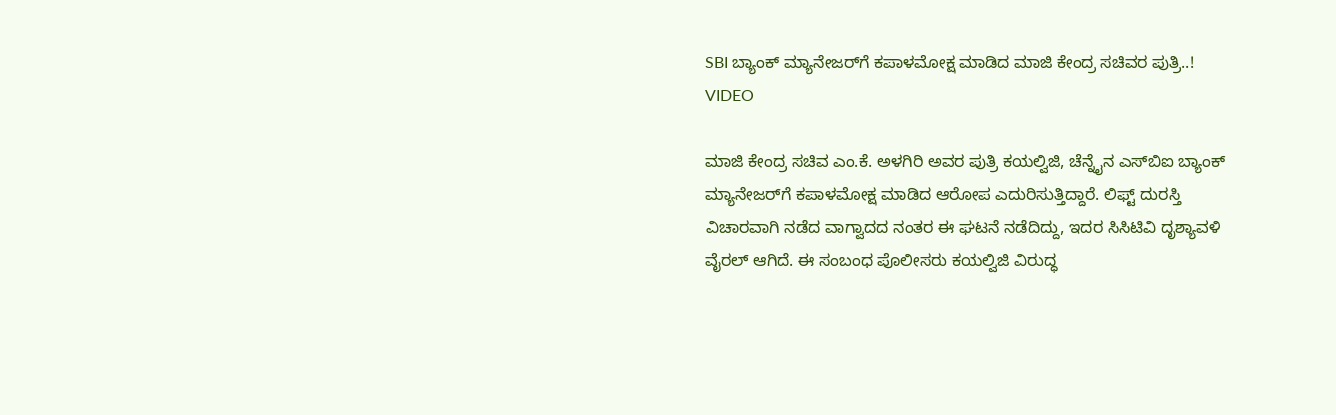SBI ಬ್ಯಾಂಕ್ ಮ್ಯಾನೇಜರ್‍‌ಗೆ ಕಪಾಳಮೋಕ್ಷ ಮಾಡಿದ ಮಾಜಿ ಕೇಂದ್ರ ಸಚಿವರ ಪುತ್ರಿ..! VIDEO

ಮಾಜಿ ಕೇಂದ್ರ ಸಚಿವ ಎಂ.ಕೆ. ಅಳಗಿರಿ ಅವರ ಪುತ್ರಿ ಕಯಲ್ವಿಜಿ, ಚೆನ್ನೈನ ಎಸ್‌ಬಿಐ ಬ್ಯಾಂಕ್ ಮ್ಯಾನೇಜರ್‌ಗೆ ಕಪಾಳಮೋಕ್ಷ ಮಾಡಿದ ಆರೋಪ ಎದುರಿಸುತ್ತಿದ್ದಾರೆ. ಲಿಫ್ಟ್ ದುರಸ್ತಿ ವಿಚಾರವಾಗಿ ನಡೆದ ವಾಗ್ವಾದದ ನಂತರ ಈ ಘಟನೆ ನಡೆದಿದ್ದು, ಇದರ ಸಿಸಿಟಿವಿ ದೃಶ್ಯಾವಳಿ ವೈರಲ್ ಆಗಿದೆ. ಈ ಸಂಬಂಧ ಪೊಲೀಸರು ಕಯಲ್ವಿಜಿ ವಿರುದ್ಧ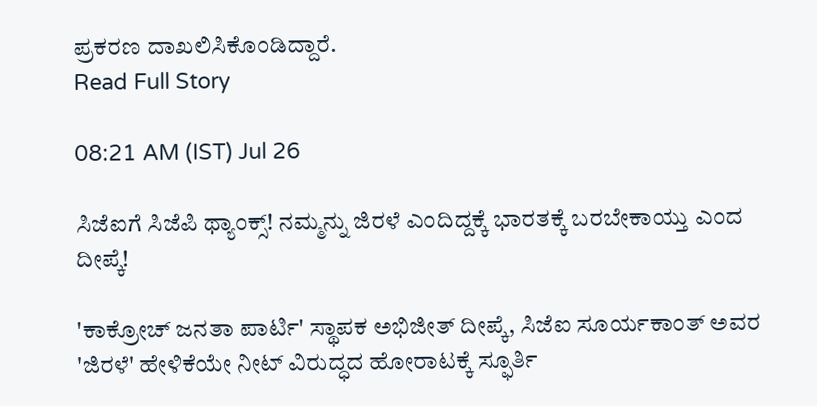ಪ್ರಕರಣ ದಾಖಲಿಸಿಕೊಂಡಿದ್ದಾರೆ.
Read Full Story

08:21 AM (IST) Jul 26

ಸಿಜೆಐಗೆ ಸಿಜೆಪಿ ಥ್ಯಾಂಕ್ಸ್! ನಮ್ಮನ್ನು ಜಿರಳೆ ಎಂದಿದ್ದಕ್ಕೆ ಭಾರತಕ್ಕೆ ಬರಬೇಕಾಯ್ತು ಎಂದ ದೀಪ್ಕೆ!

'ಕಾಕ್ರೋಚ್‌ ಜನತಾ ಪಾರ್ಟಿ' ಸ್ಥಾಪಕ ಅಭಿಜೀತ್‌ ದೀಪ್ಕೆ, ಸಿಜೆಐ ಸೂರ್ಯಕಾಂತ್ ಅವರ 'ಜಿರಳೆ' ಹೇಳಿಕೆಯೇ ನೀಟ್‌ ವಿರುದ್ಧದ ಹೋರಾಟಕ್ಕೆ ಸ್ಫೂರ್ತಿ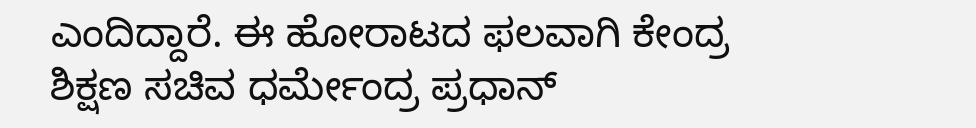ಎಂದಿದ್ದಾರೆ. ಈ ಹೋರಾಟದ ಫಲವಾಗಿ ಕೇಂದ್ರ ಶಿಕ್ಷಣ ಸಚಿವ ಧರ್ಮೇಂದ್ರ ಪ್ರಧಾನ್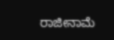ರಾಜೀನಾಮೆ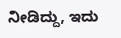ನೀಡಿದ್ದು, ಇದು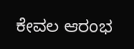ಕೇವಲ ಆರಂಭ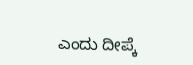ಎಂದು ದೀಪ್ಕೆ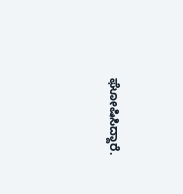ಘೋಷಿಸಿದ್ದಾರೆ.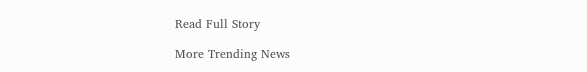Read Full Story

More Trending News